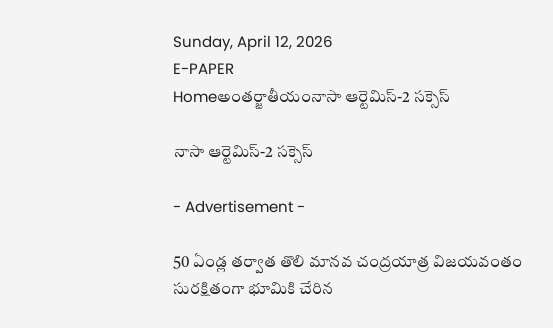Sunday, April 12, 2026
E-PAPER
Homeఅంతర్జాతీయంనాసా ఆర్టెమిస్‌-2 సక్సెస్‌

నాసా ఆర్టెమిస్‌-2 సక్సెస్‌

- Advertisement -

50 ఏండ్ల తర్వాత తొలి మానవ చంద్రయాత్ర విజయవంతం
సురక్షితంగా భూమికి చేరిన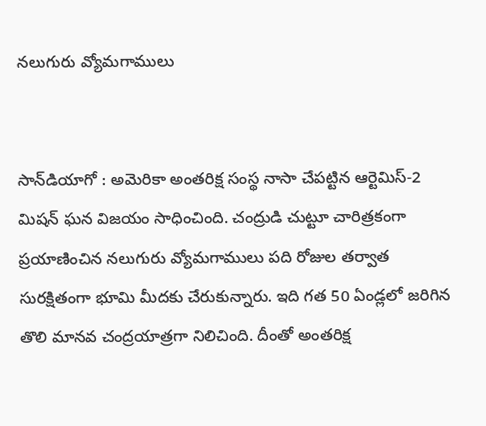నలుగురు వ్యోమగాములు


సాన్‌డియాగో : అమెరికా అంతరిక్ష సంస్థ నాసా చేపట్టిన ఆర్టెమిస్‌-2 మిషన్‌ ఘన విజయం సాధించింది. చంద్రుడి చుట్టూ చారిత్రకంగా ప్రయాణించిన నలుగురు వ్యోమగాములు పది రోజుల తర్వాత సురక్షితంగా భూమి మీదకు చేరుకున్నారు. ఇది గత 50 ఏండ్లలో జరిగిన తొలి మానవ చంద్రయాత్రగా నిలిచింది. దీంతో అంతరిక్ష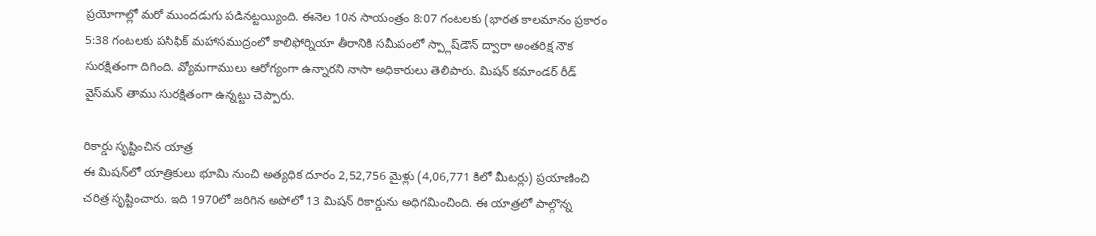ప్రయోగాల్లో మరో ముందడుగు పడినట్టయ్యింది. ఈనెల 10న సాయంత్రం 8:07 గంటలకు (భారత కాలమానం ప్రకారం 5:38 గంటలకు పసిఫిక్‌ మహాసముద్రంలో కాలిఫోర్నియా తీరానికి సమీపంలో స్ప్లాష్‌డౌన్‌ ద్వారా అంతరిక్ష నౌక సురక్షితంగా దిగింది. వ్యోమగాములు ఆరోగ్యంగా ఉన్నారని నాసా అధికారులు తెలిపారు. మిషన్‌ కమాండర్‌ రీడ్‌ వైస్‌మన్‌ తాము సురక్షితంగా ఉన్నట్టు చెప్పారు.

రికార్డు సృష్టించిన యాత్ర
ఈ మిషన్‌లో యాత్రికులు భూమి నుంచి అత్యధిక దూరం 2,52,756 మైళ్లు (4,06,771 కిలో మీటర్లు) ప్రయాణించి చరిత్ర సృష్టించారు. ఇది 1970లో జరిగిన అపోలో 13 మిషన్‌ రికార్డును అధిగమించింది. ఈ యాత్రలో పాల్గొన్న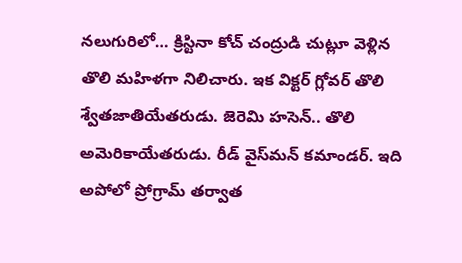నలుగురిలో… క్రిస్టినా కోచ్‌ చంద్రుడి చుట్లూ వెళ్లిన తొలి మహిళగా నిలిచారు. ఇక విక్టర్‌ గ్లోవర్‌ తొలి శ్వేతజాతియేతరుడు. జెరెమి హసెన్‌.. తొలి అమెరికాయేతరుడు. రీడ్‌ వైస్‌మన్‌ కమాండర్‌. ఇది అపోలో ప్రోగ్రామ్‌ తర్వాత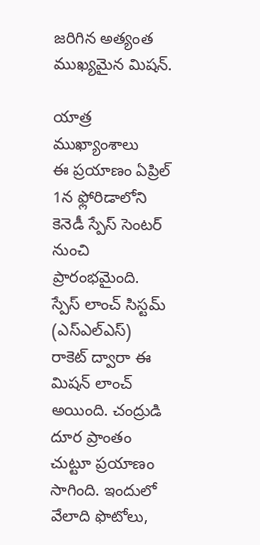జరిగిన అత్యంత ముఖ్యమైన మిషన్‌.

యాత్ర ముఖ్యాంశాలు
ఈ ప్రయాణం ఏప్రిల్‌ 1న ఫ్లోరిడాలోని కెనెడీ స్పేస్‌ సెంటర్‌ నుంచి ప్రారంభమైంది. స్పేస్‌ లాంచ్‌ సిస్టమ్‌ (ఎస్‌ఎల్‌ఎస్‌) రాకెట్‌ ద్వారా ఈ మిషన్‌ లాంచ్‌ అయింది. చంద్రుడి దూర ప్రాంతం చుట్టూ ప్రయాణం సాగింది. ఇందులో వేలాది ఫొటోలు,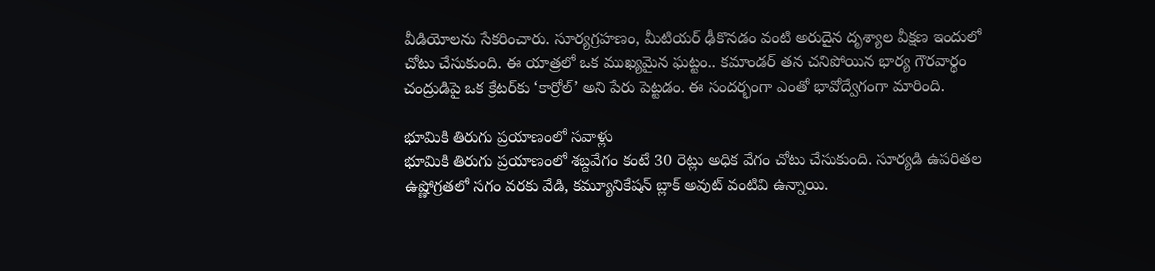వీడియోలను సేకరించారు. సూర్యగ్రహణం, మీటియర్‌ ఢీకొనడం వంటి అరుదైన దృశ్యాల వీక్షణ ఇందులో చోటు చేసుకుంది. ఈ యాత్రలో ఒక ముఖ్యమైన ఘట్టం.. కమాండర్‌ తన చనిపోయిన భార్య గౌరవార్థం చంద్రుడిపై ఒక క్రేటర్‌కు ‘కార్రోల్‌’ అని పేరు పెట్టడం. ఈ సందర్భంగా ఎంతో భావోద్వేగంగా మారింది.

భూమికి తిరుగు ప్రయాణంలో సవాళ్లు
భూమికి తిరుగు ప్రయాణంలో శబ్దవేగం కంటే 30 రెట్లు అధిక వేగం చోటు చేసుకుంది. సూర్యడి ఉపరితల ఉష్ణోగ్రతలో సగం వరకు వేడి, కమ్యూనికేషన్‌ బ్లాక్‌ అవుట్‌ వంటివి ఉన్నాయి.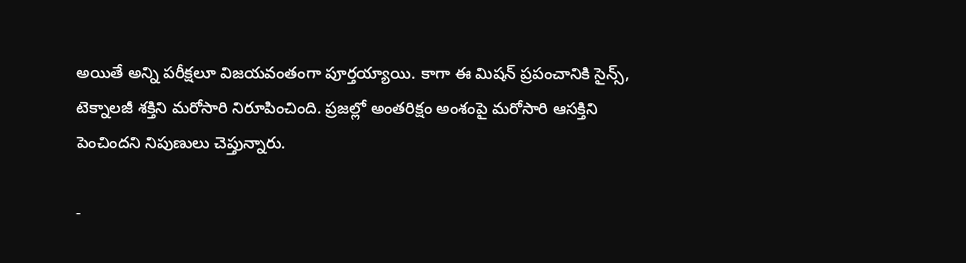అయితే అన్ని పరీక్షలూ విజయవంతంగా పూర్తయ్యాయి. కాగా ఈ మిషన్‌ ప్రపంచానికి సైన్స్‌, టెక్నాలజీ శక్తిని మరోసారి నిరూపించింది. ప్రజల్లో అంతరిక్షం అంశంపై మరోసారి ఆసక్తిని పెంచిందని నిపుణులు చెప్తున్నారు.

-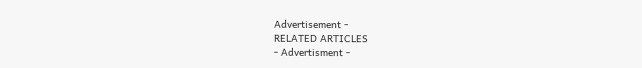Advertisement -
RELATED ARTICLES
- Advertisment -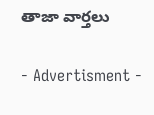తాజా వార్తలు

- Advertisment -